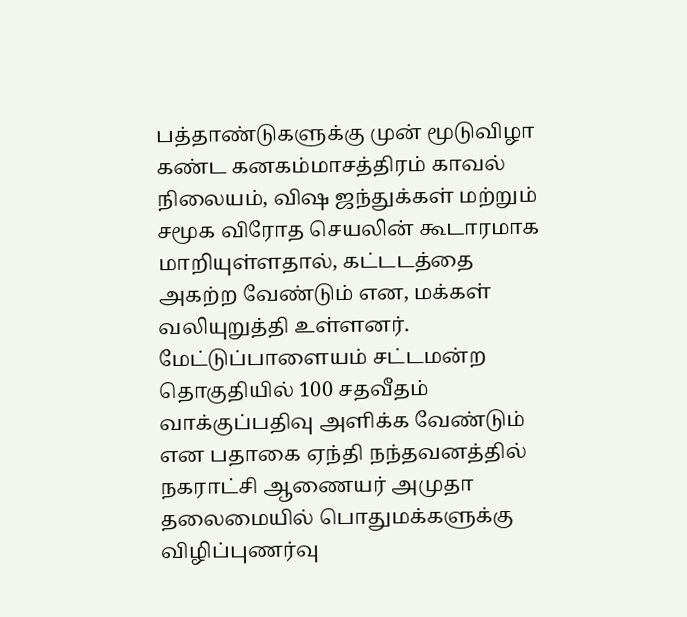பத்தாண்டுகளுக்கு முன் மூடுவிழா கண்ட கனகம்மாசத்திரம் காவல் நிலையம், விஷ ஜந்துக்கள் மற்றும் சமூக விரோத செயலின் கூடாரமாக மாறியுள்ளதால், கட்டடத்தை அகற்ற வேண்டும் என, மக்கள் வலியுறுத்தி உள்ளனர்.
மேட்டுப்பாளையம் சட்டமன்ற தொகுதியில் 100 சதவீதம் வாக்குப்பதிவு அளிக்க வேண்டும் என பதாகை ஏந்தி நந்தவனத்தில் நகராட்சி ஆணையர் அமுதா தலைமையில் பொதுமக்களுக்கு விழிப்புணர்வு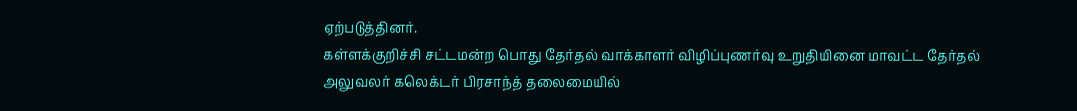ஏற்படுத்தினர்.
கள்ளக்குறிச்சி சட்டமன்ற பொது தேர்தல் வாக்காளர் விழிப்புணர்வு உறுதியினை மாவட்ட தேர்தல் அலுவலர் கலெக்டர் பிரசாந்த் தலைமையில்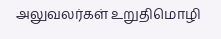அலுவலர்கள் உறுதிமொழி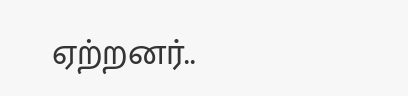ஏற்றனர்..